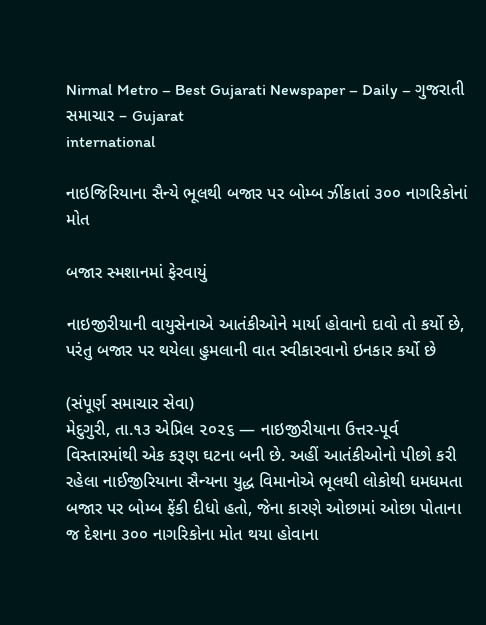Nirmal Metro – Best Gujarati Newspaper – Daily – ગુજરાતી સમાચાર – Gujarat
international

નાઇજિરિયાના સૈન્યે ભૂલથી બજાર પર બોમ્બ ઝીંકાતાં ૩૦૦ નાગરિકોનાં મોત

બજાર સ્મશાનમાં ફેરવાયું

નાઇજીરીયાની વાયુસેનાએ આતંકીઓને માર્યા હોવાનો દાવો તો કર્યો છે, પરંતુ બજાર પર થયેલા હુમલાની વાત સ્વીકારવાનો ઇનકાર કર્યો છે

(સંપૂર્ણ સમાચાર સેવા)
મેદુગુરી, તા.૧૩ એપ્રિલ ૨૦૨૬ — નાઇજીરીયાના ઉત્તર-પૂર્વ વિસ્તારમાંથી એક કરૂણ ઘટના બની છે. અહીં આતંકીઓનો પીછો કરી રહેલા નાઈજીરિયાના સૈન્યના યુદ્ધ વિમાનોએ ભૂલથી લોકોથી ધમધમતા બજાર પર બોમ્બ ફેંકી દીધો હતો, જેના કારણે ઓછામાં ઓછા પોતાના જ દેશના ૩૦૦ નાગરિકોના મોત થયા હોવાના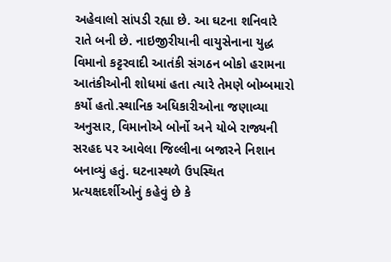અહેવાલો સાંપડી રહ્યા છે. આ ઘટના શનિવારે રાતે બની છે. નાઇજીરીયાની વાયુસેનાના યુદ્ધ વિમાનો કટ્ટરવાદી આતંકી સંગઠન બોકો હરામના આતંકીઓની શોધમાં હતા ત્યારે તેમણે બોમ્બમારો કર્યો હતો.સ્થાનિક અધિકારીઓના જણાવ્યા અનુસાર, વિમાનોએ બોર્નો અને યોબે રાજ્યની સરહદ પર આવેલા જિલ્લીના બજારને નિશાન બનાવ્યું હતું. ઘટનાસ્થળે ઉપસ્થિત પ્રત્યક્ષદર્શીઓનું કહેવું છે કે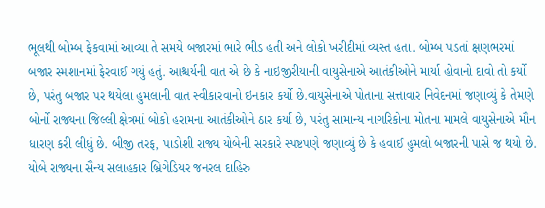ભૂલથી બોમ્બ ફેકવામાં આવ્યા તે સમયે બજારમાં ભારે ભીડ હતી અને લોકો ખરીદીમાં વ્યસ્ત હતા. બોમ્બ પડતાં ક્ષણભરમાં બજાર સ્મશાનમાં ફેરવાઈ ગયું હતું. આશ્ચર્યની વાત એ છે કે નાઇજીરીયાની વાયુસેનાએ આતંકીઓને માર્યા હોવાનો દાવો તો કર્યો છે, પરંતુ બજાર પર થયેલા હુમલાની વાત સ્વીકારવાનો ઇનકાર કર્યો છે.વાયુસેનાએ પોતાના સત્તાવાર નિવેદનમાં જણાવ્યું કે તેમણે બોર્નો રાજ્યના જિલ્લી ક્ષેત્રમાં બોકો હરામના આતંકીઓને ઠાર કર્યા છે, પરંતુ સામાન્ય નાગરિકોના મોતના મામલે વાયુસેનાએ મૌન ધારણ કરી લીધું છે. બીજી તરફ, પાડોશી રાજ્ય યોબેની સરકારે સ્પષ્ટપણે જણાવ્યું છે કે હવાઈ હુમલો બજારની પાસે જ થયો છે. યોબે રાજ્યના સૈન્ય સલાહકાર બ્રિગેડિયર જનરલ દાહિરુ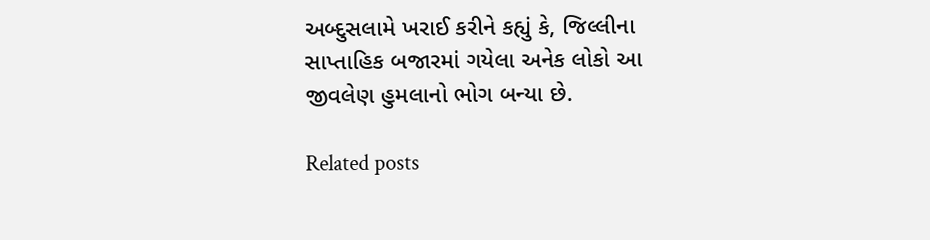અબ્દુસલામે ખરાઈ કરીને કહ્યું કે, જિલ્લીના સાપ્તાહિક બજારમાં ગયેલા અનેક લોકો આ જીવલેણ હુમલાનો ભોગ બન્યા છે.

Related posts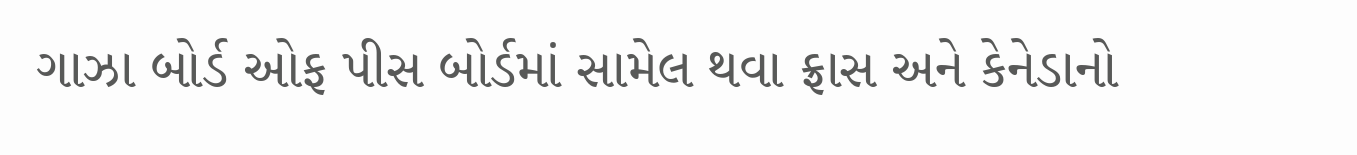ગાઝા બોર્ડ ઓફ પીસ બોર્ડમાં સામેલ થવા ફ્રાસ અને કેનેડાનો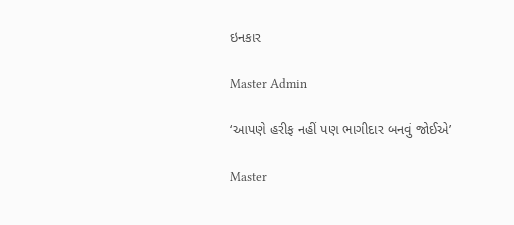ઇનકાર

Master Admin

‘આપણે હરીફ નહીં પણ ભાગીદાર બનવું જોઈએ’

Master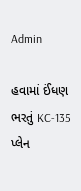Admin

હવામાં ઈંધણ ભરતું KC-135 પ્લેન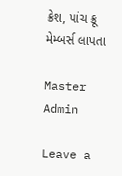ક્રેશ, ૫ાંચ ક્રૂ મેમ્બર્સ લાપતા

Master Admin

Leave a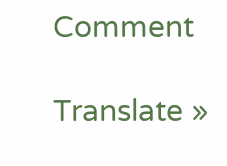Comment

Translate »